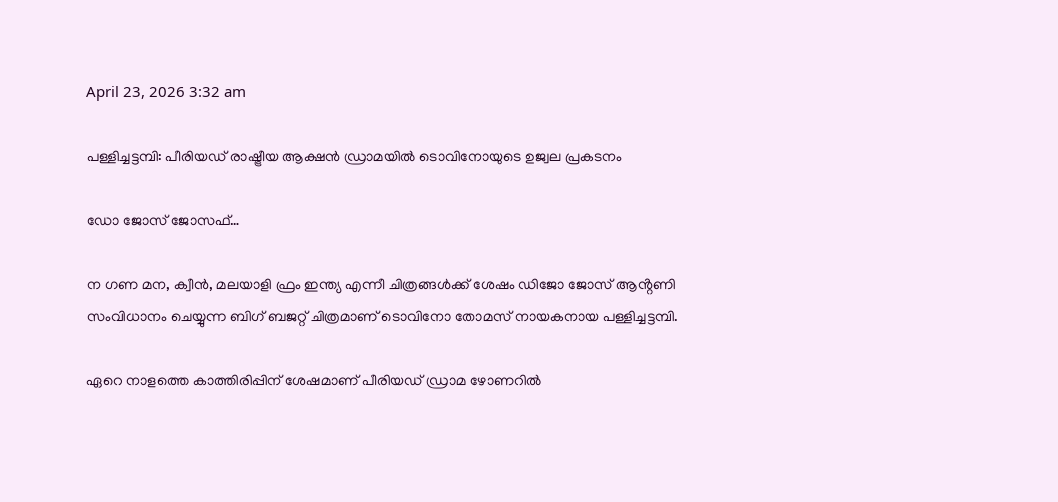April 23, 2026 3:32 am

പള്ളിച്ചട്ടമ്പി: പീരിയഡ് രാഷ്ട്രീയ ആക്ഷൻ ഡ്രാമയിൽ ടൊവിനോയുടെ ഉജ്വല പ്രകടനം

ഡോ ജോസ് ജോസഫ്…

ന ഗണ മന, ക്വീൻ, മലയാളി ഫ്രം ഇന്ത്യ എന്നീ ചിത്രങ്ങൾക്ക് ശേഷം ഡിജോ ജോസ് ആൻ്റണി സംവിധാനം ചെയ്യുന്ന ബിഗ് ബജറ്റ് ചിത്രമാണ് ടൊവിനോ തോമസ് നായകനായ പള്ളിച്ചട്ടമ്പി.

ഏറെ നാളത്തെ കാത്തിരിപ്പിന് ശേഷമാണ് പീരിയഡ് ഡ്രാമ ഴോണറിൽ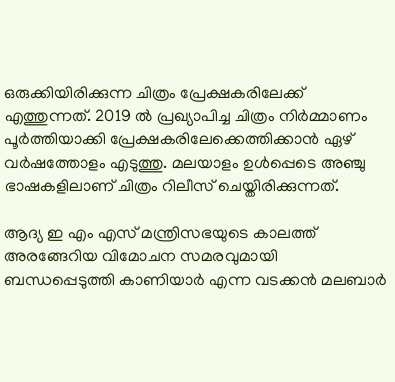ഒരുക്കിയിരിക്കുന്ന ചിത്രം പ്രേക്ഷകരിലേക്ക് എത്തുന്നത്. 2019 ൽ പ്രഖ്യാപിച്ച ചിത്രം നിർമ്മാണം പൂർത്തിയാക്കി പ്രേക്ഷകരിലേക്കെത്തിക്കാൻ ഏഴ് വർഷത്തോളം എടുത്തു. മലയാളം ഉൾപ്പെടെ അഞ്ചു ഭാഷകളിലാണ് ചിത്രം റിലീസ് ചെയ്തിരിക്കുന്നത്.

ആദ്യ ഇ എം എസ് മന്ത്രിസഭയുടെ കാലത്ത് അരങ്ങേറിയ വിമോചന സമരവുമായി ബന്ധപ്പെടുത്തി കാണിയാർ എന്ന വടക്കൻ മലബാർ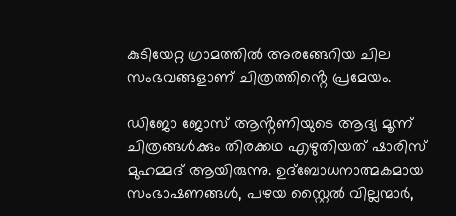കുടിയേറ്റ ഗ്രാമത്തിൽ അരങ്ങേറിയ ചില സംഭവങ്ങളാണ് ചിത്രത്തിൻ്റെ പ്രമേയം.

ഡിജോ ജോസ് ആൻ്റണിയുടെ ആദ്യ മൂന്ന് ചിത്രങ്ങൾക്കും തിരക്കഥ എഴുതിയത് ഷാരിസ് മുഹമ്മദ് ആയിരുന്നു. ഉദ്ബോധനാത്മകമായ സംഭാഷണങ്ങൾ, പഴയ സ്റ്റൈൽ വില്ലന്മാർ,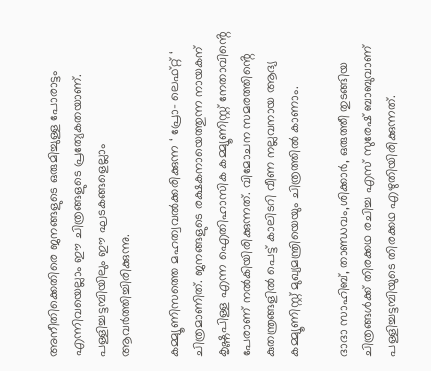അനീതിക്കെതിരെ ജനങ്ങളുടെ ഒരുമിച്ചുള്ള പോരാട്ടം എന്നിവയെല്ലാം ഈ ചിത്രങ്ങളുടെ പ്രത്യേകതയാണ്. പള്ളിച്ചട്ടമ്പിയിലും ഈ ഘടകങ്ങളെല്ലാം ആവർത്തിച്ചിരിക്കുന്നു.

കമ്മ്യൂണിസത്തെ മഹത്വവൽക്കരിക്കുന്ന ‘ പ്രോ- ലെഫ്റ്റ് ‘ ചിത്രമാണിത്. ജനങ്ങളുടെ രക്ഷകനായെത്തുന്ന നായകന് കൃഷ്ണപിള്ള എന്ന ഐതിഹാസിക കമ്മ്യൂണിസ്റ്റ് നേതാവിൻ്റെ പേരാണ് നൽകിയിരിക്കുന്നത്. വിമോചന സമരത്തിൻ്റെ കുതന്ത്രങ്ങളിൽ പെട്ട് കാലിടറി വീണ നല്ലവനായ ആദ്യ കമ്മ്യൂണിസ്റ്റ് മുഖ്യമന്ത്രിയെയും ചിത്രത്തിൽ കാണാം.

ദാദാ സാഹിബ്, താണ്ഡവം,ശിക്കാർ, ഒരുത്തീ തുടങ്ങിയ ചിത്രങ്ങൾക്ക് തിരക്കഥ രചിച്ച എസ് സുരേഷ് ബാബുവാണ് പള്ളിച്ചട്ടമ്പിയുടെ തിരക്കഥ എഴുതിയിരിക്കുന്നത്.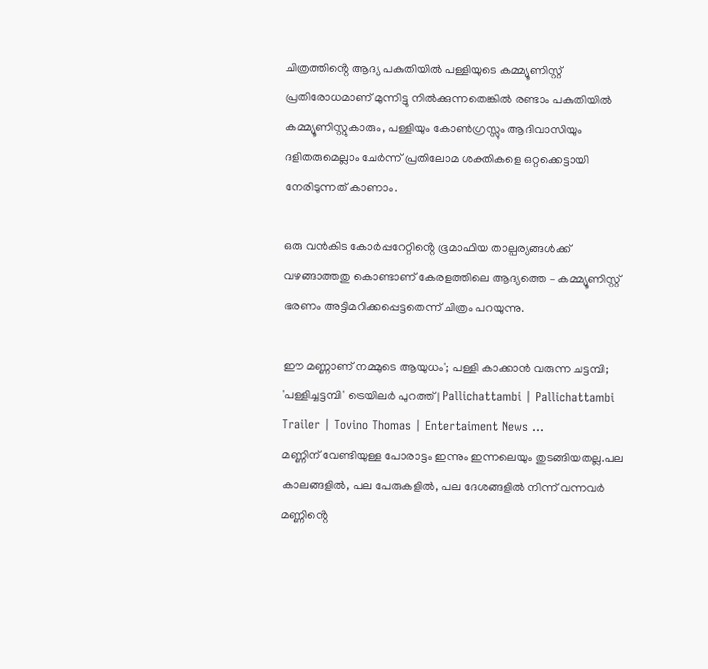ചിത്രത്തിൻ്റെ ആദ്യ പകുതിയിൽ പള്ളിയുടെ കമ്മ്യൂണിസ്റ്റ് പ്രതിരോധമാണ് മുന്നിട്ടു നിൽക്കുന്നതെങ്കിൽ രണ്ടാം പകുതിയിൽ കമ്മ്യൂണിസ്റ്റുകാരും, പള്ളിയും കോൺഗ്രസ്സും ആദിവാസിയും ദളിതരുമെല്ലാം ചേർന്ന് പ്രതിലോമ ശക്തികളെ ഒറ്റക്കെട്ടായി നേരിടുന്നത് കാണാം.

ഒരു വൻകിട കോർപ്പറേറ്റിൻ്റെ ഭൂമാഫിയ താല്പര്യങ്ങൾക്ക് വഴങ്ങാത്തതു കൊണ്ടാണ് കേരളത്തിലെ ആദ്യത്തെ – കമ്മ്യൂണിസ്റ്റ് ഭരണം അട്ടിമറിക്കപ്പെട്ടതെന്ന് ചിത്രം പറയുന്നു.

ഈ മണ്ണാണ് നമ്മുടെ ആയുധം'; പള്ളി കാക്കാന്‍ വരുന്ന ചട്ടമ്പി;  'പള്ളിച്ചട്ടമ്പി' ട്രെയിലര്‍ പുറത്ത് | Pallichattambi | Pallichattambi  Trailer | Tovino Thomas | Entertaiment News ...
മണ്ണിന് വേണ്ടിയുള്ള പോരാട്ടം ഇന്നും ഇന്നലെയും തുടങ്ങിയതല്ല.പല കാലങ്ങളിൽ, പല പേരുകളിൽ, പല ദേശങ്ങളിൽ നിന്ന് വന്നവർ മണ്ണിൻ്റെ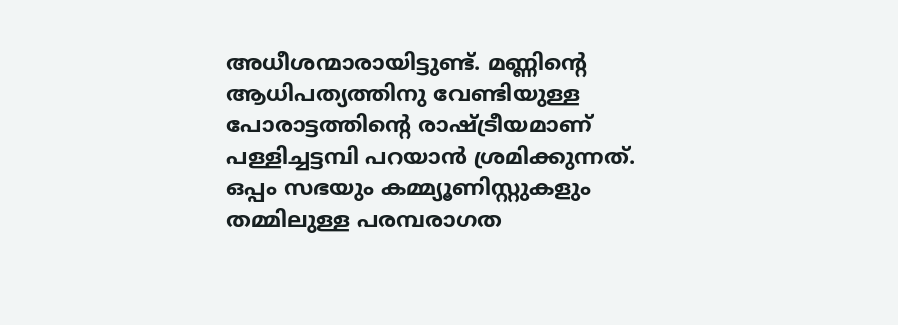അധീശന്മാരായിട്ടുണ്ട്. മണ്ണിൻ്റെ ആധിപത്യത്തിനു വേണ്ടിയുള്ള പോരാട്ടത്തിൻ്റെ രാഷ്ട്രീയമാണ് പള്ളിച്ചട്ടമ്പി പറയാൻ ശ്രമിക്കുന്നത്. ഒപ്പം സഭയും കമ്മ്യൂണിസ്റ്റുകളും തമ്മിലുള്ള പരമ്പരാഗത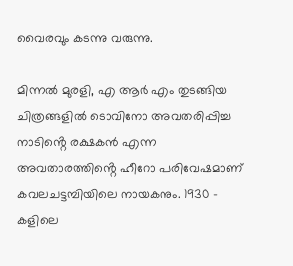വൈരവും കടന്നു വരുന്നു.

മിന്നൽ മുരളി, എ ആർ എം തുടങ്ങിയ ചിത്രങ്ങളിൽ ടൊവിനോ അവതരിപ്പിച്ച നാടിൻ്റെ രക്ഷകൻ എന്ന അവതാരത്തിൻ്റെ ഹീറോ പരിവേഷമാണ് കവലചട്ടമ്പിയിലെ നായകനും. 1930 – കളിലെ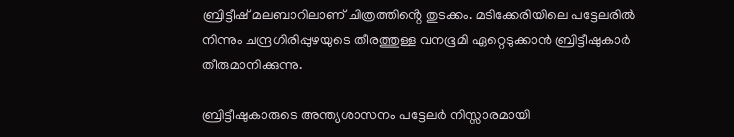ബ്രിട്ടീഷ് മലബാറിലാണ് ചിത്രത്തിൻ്റെ തുടക്കം. മടിക്കേരിയിലെ പട്ടേലരിൽ നിന്നും ചന്ദ്രഗിരിപ്പുഴയുടെ തീരത്തുള്ള വനഭൂമി ഏറ്റെടുക്കാൻ ബ്രിട്ടീഷുകാർ തീരുമാനിക്കുന്നു.

ബ്രിട്ടീഷുകാരുടെ അന്ത്യശാസനം പട്ടേലർ നിസ്സാരമായി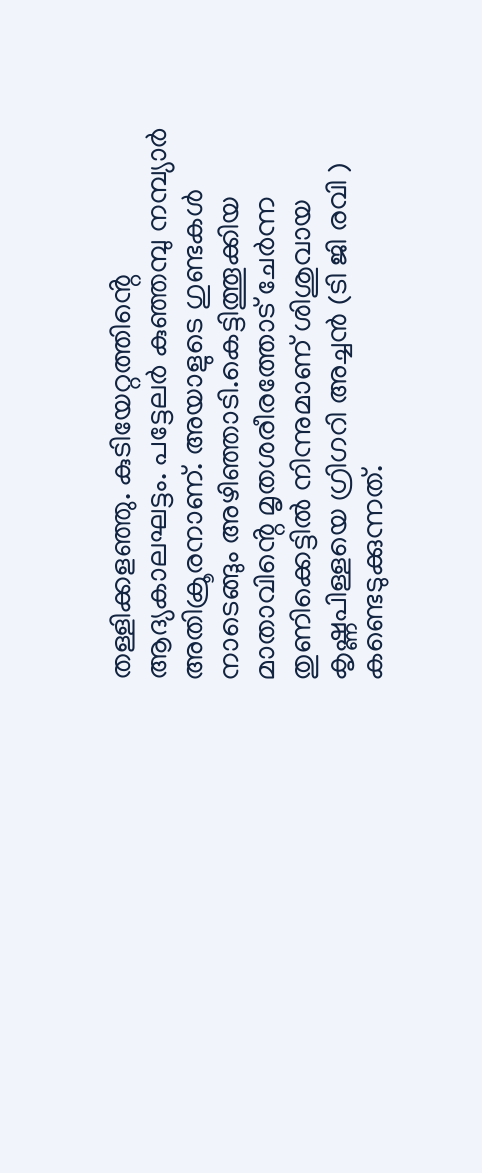തള്ളിക്കളഞ്ഞു. കുടിയേറ്റത്തിൻ്റെ ആദ്യകാലഘട്ടം. പട്ടേലർ കുഞ്ഞമ്പു നമ്പ്യാർ അതിക്രൂരനാണ്. അയാളുടെ ഗുണ്ടകൾ നാടെങ്ങും അഴിഞ്ഞാടി.കെട്ടിത്തൂക്കിയ മാതാവിൻ്റെ മൃതശരീരത്തോട് ചേർന്ന തുണിക്കെട്ടിൽ നിന്നുമാണ് ശിശുവായ കൃഷ്ണപിള്ളയെ ഗ്രിഗറി അച്ചൻ (ടി ജി രവി ) കണ്ടെടുക്കുന്നത്.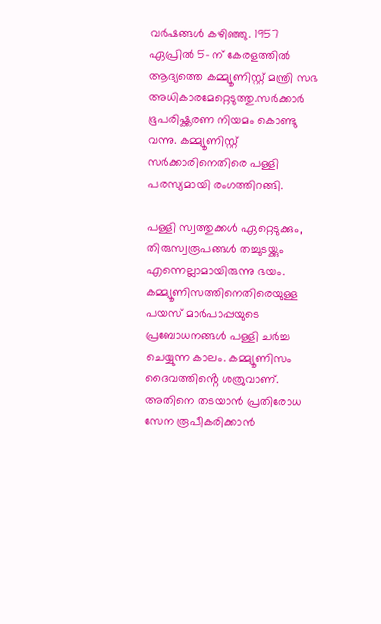വർഷങ്ങൾ കഴിഞ്ഞു. 1957 ഏപ്രിൽ 5- ന് കേരളത്തിൽ ആദ്യത്തെ കമ്മ്യൂണിസ്റ്റ് മന്ത്രി സഭ അധികാരമേറ്റെടുത്തു.സർക്കാർ ഭൂപരിഷ്ക്കരണ നിയമം കൊണ്ടു വന്നു. കമ്മ്യൂണിസ്റ്റ് സർക്കാരിനെതിരെ പള്ളി പരസ്യമായി രംഗത്തിറങ്ങി.

പള്ളി സ്വത്തുക്കൾ ഏറ്റെടുക്കും, തിരുസ്വരൂപങ്ങൾ തച്ചുടയ്ക്കും എന്നെല്ലാമായിരുന്നു ഭയം. കമ്മ്യൂണിസത്തിനെതിരെയുള്ള പയസ് മാർപാപ്പയുടെ പ്രബോധനങ്ങൾ പള്ളി ചർച്ച ചെയ്യുന്ന കാലം. കമ്മ്യൂണിസം ദൈവത്തിൻ്റെ ശത്രുവാണ്. അതിനെ തടയാൻ പ്രതിരോധ സേന രൂപീകരിക്കാൻ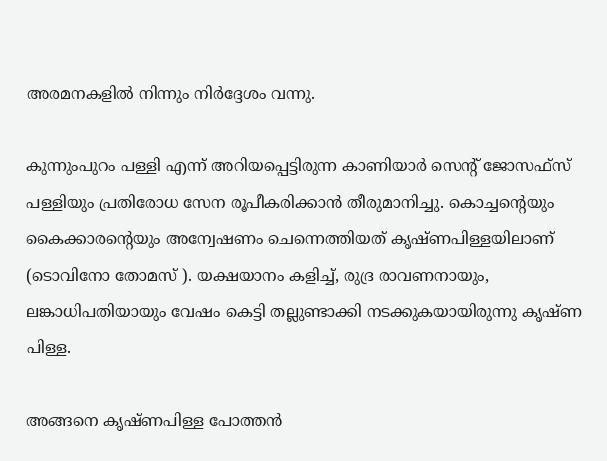അരമനകളിൽ നിന്നും നിർദ്ദേശം വന്നു.

കുന്നുംപുറം പള്ളി എന്ന് അറിയപ്പെട്ടിരുന്ന കാണിയാർ സെൻ്റ് ജോസഫ്സ് പള്ളിയും പ്രതിരോധ സേന രൂപീകരിക്കാൻ തീരുമാനിച്ചു. കൊച്ചൻ്റെയും കൈക്കാരൻ്റെയും അന്വേഷണം ചെന്നെത്തിയത് കൃഷ്ണപിള്ളയിലാണ് (ടൊവിനോ തോമസ് ). യക്ഷയാനം കളിച്ച്, രുദ്ര രാവണനായും, ലങ്കാധിപതിയായും വേഷം കെട്ടി തല്ലുണ്ടാക്കി നടക്കുകയായിരുന്നു കൃഷ്ണ പിള്ള.

അങ്ങനെ കൃഷ്ണപിള്ള പോത്തൻ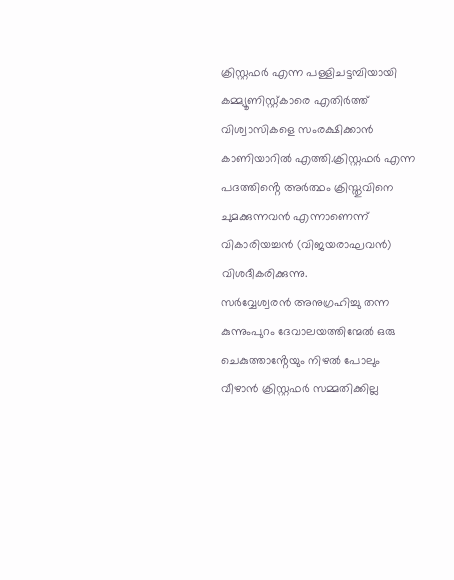ക്രിസ്റ്റഫർ എന്ന പള്ളിചട്ടമ്പിയായി കമ്മ്യൂണിസ്റ്റ്കാരെ എതിർത്ത് വിശ്വാസികളെ സംരക്ഷിക്കാൻ കാണിയാറിൽ എത്തി.ക്രിസ്റ്റഫർ എന്ന പദത്തിൻ്റെ അർത്ഥം ക്രിസ്തുവിനെ ചുമക്കുന്നവൻ എന്നാണെന്ന് വികാരിയച്ചൻ (വിജയരാഘവൻ) വിശദീകരിക്കുന്നു.
സർവ്വേശ്വരൻ അനുഗ്രഹിച്ചു തന്ന കുന്നുംപുറം ദേവാലയത്തിന്മേൽ ഒരു ചെകുത്താൻ്റേയും നിഴൽ പോലും വീഴാൻ ക്രിസ്റ്റഫർ സമ്മതിക്കില്ല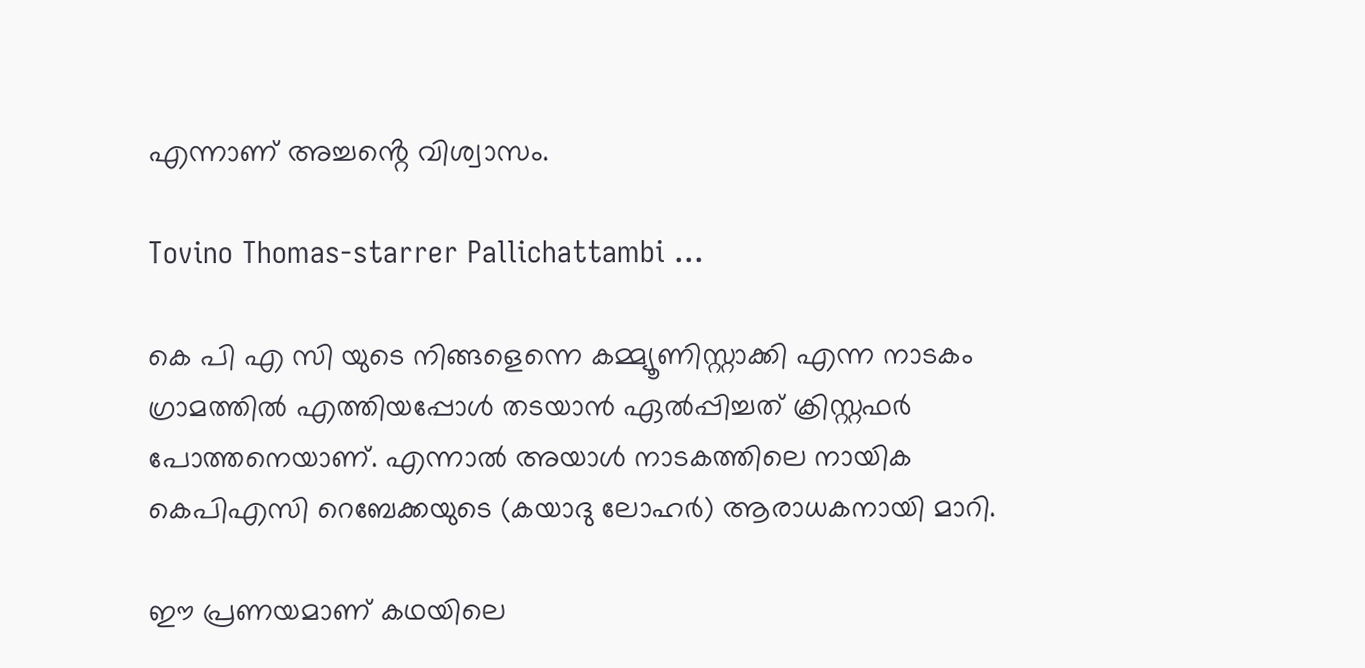എന്നാണ് അച്ചൻ്റെ വിശ്വാസം.

Tovino Thomas-starrer Pallichattambi ...

കെ പി എ സി യുടെ നിങ്ങളെന്നെ കമ്മ്യൂണിസ്റ്റാക്കി എന്ന നാടകം ഗ്രാമത്തിൽ എത്തിയപ്പോൾ തടയാൻ ഏൽപ്പിച്ചത് ക്രിസ്റ്റഫർ പോത്തനെയാണ്. എന്നാൽ അയാൾ നാടകത്തിലെ നായിക കെപിഎസി റെബേക്കയുടെ (കയാദു ലോഹർ) ആരാധകനായി മാറി.

ഈ പ്രണയമാണ് കഥയിലെ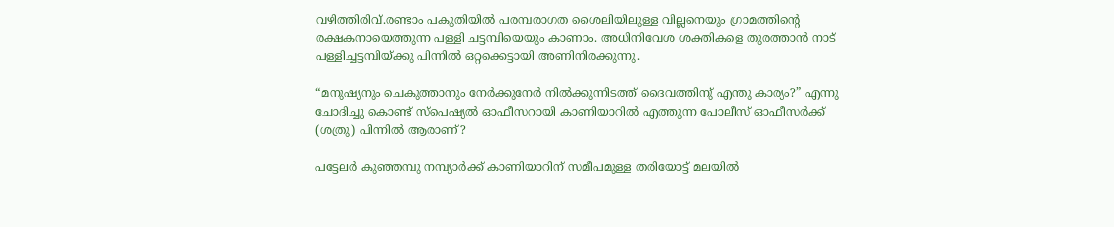വഴിത്തിരിവ്.രണ്ടാം പകുതിയിൽ പരമ്പരാഗത ശൈലിയിലുള്ള വില്ലനെയും ഗ്രാമത്തിൻ്റെ രക്ഷകനായെത്തുന്ന പള്ളി ചട്ടമ്പിയെയും കാണാം. അധിനിവേശ ശക്തികളെ തുരത്താൻ നാട് പള്ളിച്ചട്ടമ്പിയ്ക്കു പിന്നിൽ ഒറ്റക്കെട്ടായി അണിനിരക്കുന്നു.

“മനുഷ്യനും ചെകുത്താനും നേർക്കുനേർ നിൽക്കുന്നിടത്ത് ദൈവത്തിനു് എന്തു കാര്യം?” എന്നു ചോദിച്ചു കൊണ്ട് സ്പെഷ്യൽ ഓഫീസറായി കാണിയാറിൽ എത്തുന്ന പോലീസ് ഓഫീസർക്ക് (ശത്രു) പിന്നിൽ ആരാണ്?

പട്ടേലർ കുഞ്ഞമ്പു നമ്പ്യാർക്ക് കാണിയാറിന് സമീപമുള്ള തരിയോട്ട് മലയിൽ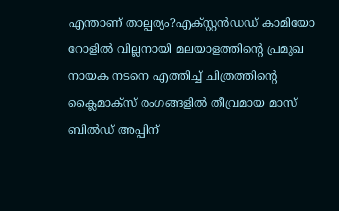എന്താണ് താല്പര്യം?എക്സ്റ്റൻഡഡ് കാമിയോ റോളിൽ വില്ലനായി മലയാളത്തിൻ്റെ പ്രമുഖ നായക നടനെ എത്തിച്ച് ചിത്രത്തിൻ്റെ ക്ലൈമാക്സ് രംഗങ്ങളിൽ തീവ്രമായ മാസ് ബിൽഡ് അപ്പിന്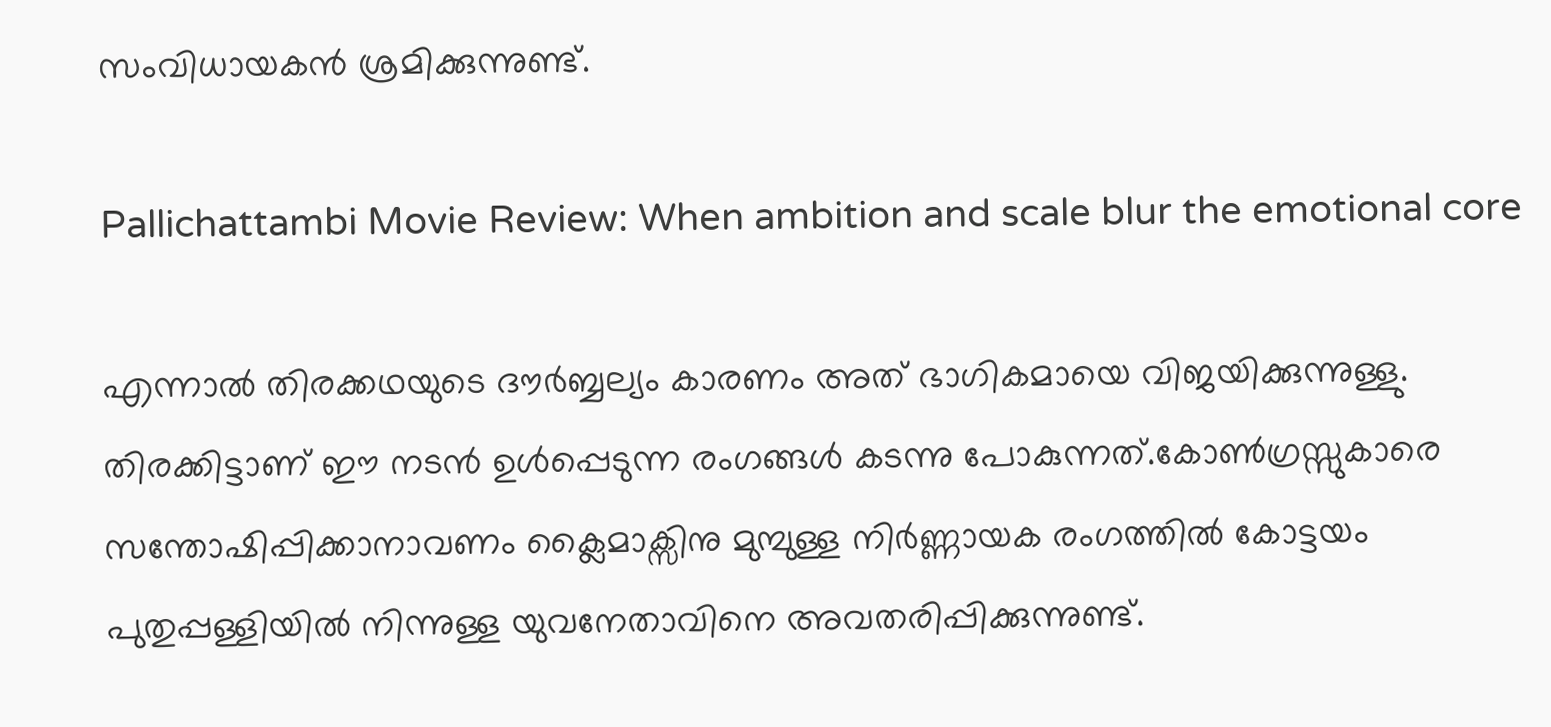സംവിധായകൻ ശ്രമിക്കുന്നുണ്ട്.

Pallichattambi Movie Review: When ambition and scale blur the emotional core

എന്നാൽ തിരക്കഥയുടെ ദൗർബ്ബല്യം കാരണം അത് ഭാഗികമായെ വിജയിക്കുന്നുള്ളു. തിരക്കിട്ടാണ് ഈ നടൻ ഉൾപ്പെടുന്ന രംഗങ്ങൾ കടന്നു പോകുന്നത്.കോൺഗ്രസ്സുകാരെ സന്തോഷിപ്പിക്കാനാവണം ക്ലൈമാക്സിനു മുമ്പുള്ള നിർണ്ണായക രംഗത്തിൽ കോട്ടയം പുതുപ്പള്ളിയിൽ നിന്നുള്ള യുവനേതാവിനെ അവതരിപ്പിക്കുന്നുണ്ട്.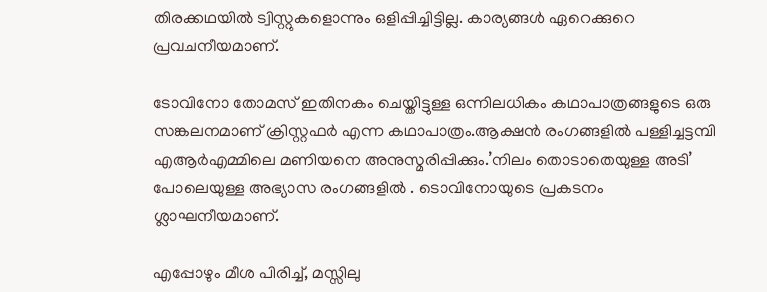തിരക്കഥയിൽ ട്വിസ്റ്റുകളൊന്നും ഒളിപ്പിച്ചിട്ടില്ല. കാര്യങ്ങൾ ഏറെക്കുറെ പ്രവചനീയമാണ്.

ടോവിനോ തോമസ് ഇതിനകം ചെയ്തിട്ടുള്ള ഒന്നിലധികം കഥാപാത്രങ്ങളുടെ ഒരു സങ്കലനമാണ് ക്രിസ്റ്റഫർ എന്ന കഥാപാത്രം.ആക്ഷൻ രംഗങ്ങളിൽ പള്ളിച്ചട്ടമ്പി എആർഎമ്മിലെ മണിയനെ അനുസ്മരിപ്പിക്കും.’നിലം തൊടാതെയുള്ള അടി’ പോലെയുള്ള അഭ്യാസ രംഗങ്ങളിൽ . ടൊവിനോയുടെ പ്രകടനം ശ്ലാഘനീയമാണ്.

എപ്പോഴും മീശ പിരിച്ച്, മസ്സിലു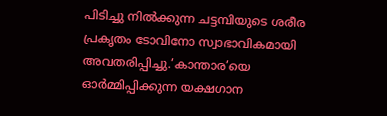പിടിച്ചു നിൽക്കുന്ന ചട്ടമ്പിയുടെ ശരീര പ്രകൃതം ടോവിനോ സ്വാഭാവികമായി അവതരിപ്പിച്ചു.’കാന്താര’യെ ഓർമ്മിപ്പിക്കുന്ന യക്ഷഗാന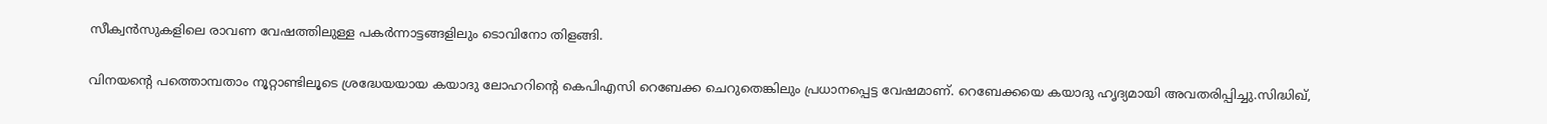സീക്വൻസുകളിലെ രാവണ വേഷത്തിലുള്ള പകർന്നാട്ടങ്ങളിലും ടൊവിനോ തിളങ്ങി.

വിനയൻ്റെ പത്തൊമ്പതാം നൂറ്റാണ്ടിലൂടെ ശ്രദ്ധേയയായ കയാദു ലോഹറിൻ്റെ കെപിഎസി റെബേക്ക ചെറുതെങ്കിലും പ്രധാനപ്പെട്ട വേഷമാണ്. റെബേക്കയെ കയാദു ഹൃദ്യമായി അവതരിപ്പിച്ചു.സിദ്ധിഖ്,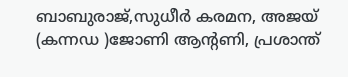ബാബുരാജ്,സുധീർ കരമന, അജയ് (കന്നഡ )ജോണി ആൻ്റണി, പ്രശാന്ത്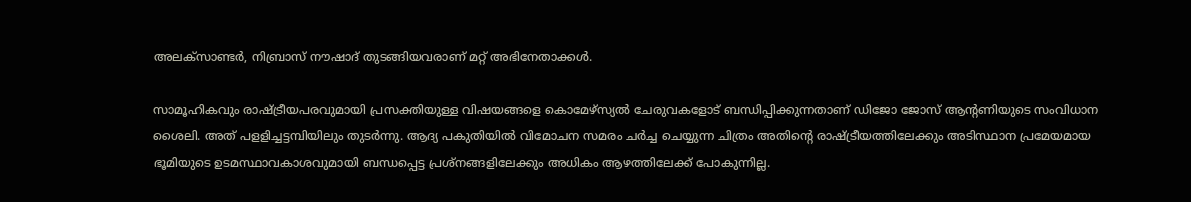അലക്സാണ്ടർ, നിബ്രാസ് നൗഷാദ് തുടങ്ങിയവരാണ് മറ്റ് അഭിനേതാക്കൾ.

സാമൂഹികവും രാഷ്ട്രീയപരവുമായി പ്രസക്തിയുള്ള വിഷയങ്ങളെ കൊമേഴ്സ്യൽ ചേരുവകളോട് ബന്ധിപ്പിക്കുന്നതാണ് ഡിജോ ജോസ് ആൻ്റണിയുടെ സംവിധാന ശൈലി. അത് പളളിച്ചട്ടമ്പിയിലും തുടർന്നു. ആദ്യ പകുതിയിൽ വിമോചന സമരം ചർച്ച ചെയ്യുന്ന ചിത്രം അതിൻ്റെ രാഷ്ട്രീയത്തിലേക്കും അടിസ്ഥാന പ്രമേയമായ ഭൂമിയുടെ ഉടമസ്ഥാവകാശവുമായി ബന്ധപ്പെട്ട പ്രശ്നങ്ങളിലേക്കും അധികം ആഴത്തിലേക്ക് പോകുന്നില്ല.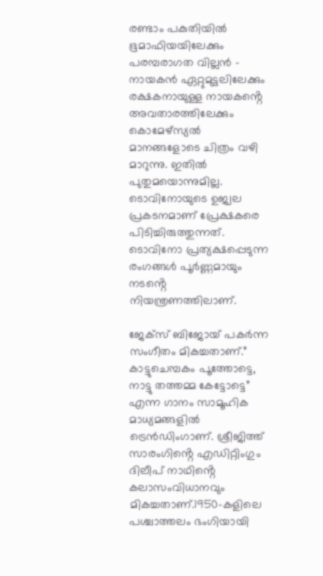രണ്ടാം പകുതിയിൽ ഭൂമാഫിയയിലേക്കും പരമ്പരാഗത വില്ലൻ – നായകൻ ഏറ്റുമുട്ടലിലേക്കും രക്ഷകനായുള്ള നായകൻ്റെ അവതാരത്തിലേക്കും കൊമേഴ്സ്യൽ മാനങ്ങളോടെ ചിത്രം വഴി മാറുന്നു. ഇതിൽ പുതുമയൊന്നുമില്ല. ടൊവിനോയുടെ ഉജ്വല പ്രകടനമാണ് പ്രേക്ഷകരെ പിടിച്ചിരുത്തുന്നത്. ടൊവിനോ പ്രത്യക്ഷപ്പെടുന്ന രംഗങ്ങൾ പൂർണ്ണമായും നടൻ്റെ നിയന്ത്രണത്തിലാണ്.

ജേക്സ് ബിജോയ് പകർന്ന സംഗീതം മികച്ചതാണ്.” കാട്ടുചെമ്പകം പൂത്തോട്ടെ, നാട്ടു തത്തമ്മ കേട്ടോട്ടെ” എന്ന ഗാനം സാമൂഹിക മാധ്യമങ്ങളിൽ ട്രെൻഡിംഗാണ്. ശ്രീജിത്ത് സാരംഗിൻ്റെ എഡിറ്റിംഗും
ദിലീപ് നാഥിൻ്റെ കലാസംവിധാനവും മികച്ചതാണ്.1950-കളിലെ പശ്ചാത്തലം ഭംഗിയായി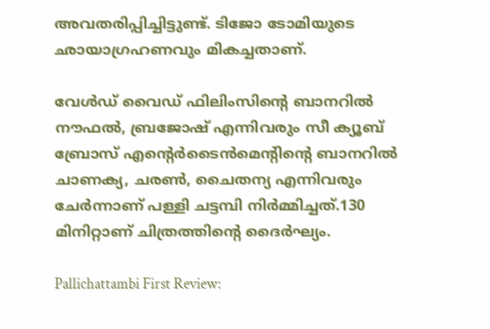അവതരിപ്പിച്ചിട്ടുണ്ട്. ടിജോ ടോമിയുടെ ഛായാഗ്രഹണവും മികച്ചതാണ്.

വേൾഡ് വൈഡ് ഫിലിംസിൻ്റെ ബാനറിൽ നൗഫൽ, ബ്രജോഷ് എന്നിവരും സീ ക്യൂബ് ബ്രോസ് എൻ്റെർടൈൻമെൻ്റിൻ്റെ ബാനറിൽ ചാണക്യ, ചരൺ, ചൈതന്യ എന്നിവരും ചേർന്നാണ് പള്ളി ചട്ടമ്പി നിർമ്മിച്ചത്.130 മിനിറ്റാണ് ചിത്രത്തിൻ്റെ ദൈർഘ്യം.

Pallichattambi First Review: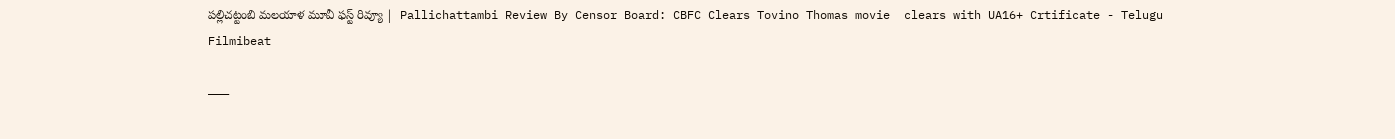పల్లిచట్టంబి మలయాళ మూవీ ఫస్ట్ రివ్యూ |  Pallichattambi Review By Censor Board: CBFC Clears Tovino Thomas movie  clears with UA16+ Crtificate - Telugu Filmibeat

———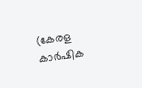(കേരള കാർഷിക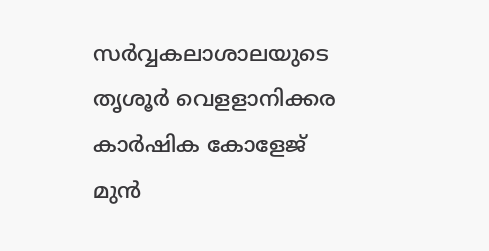സർവ്വകലാശാലയുടെ തൃശൂർ വെളളാനിക്കര കാർഷിക കോളേജ് മുൻ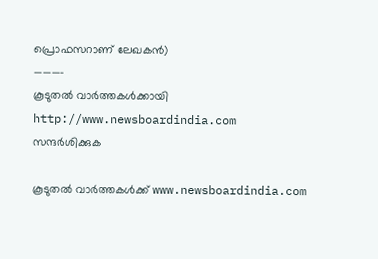പ്രൊഫസറാണ് ലേഖകൻ)
———-
കൂടുതല്‍ വാര്‍ത്തകള്‍ക്കായി
http://www.newsboardindia.com
സന്ദര്‍ശിക്കുക

കൂടുതൽ വാർത്തകൾക്ക് www.newsboardindia.com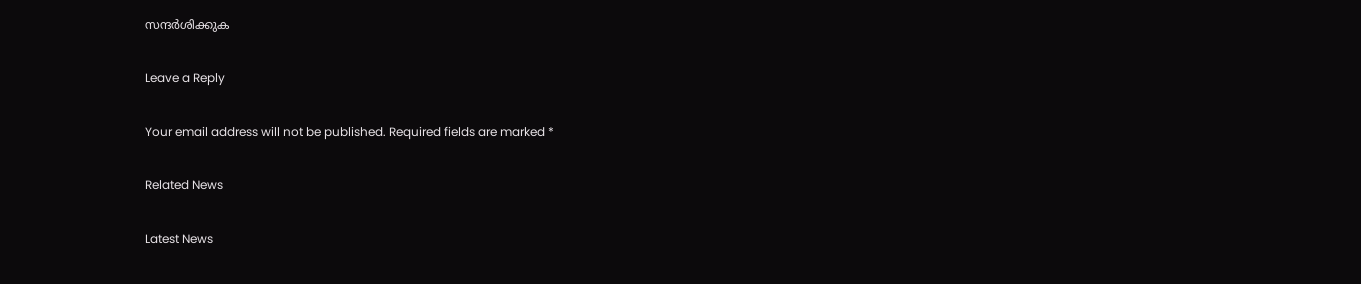സന്ദർശിക്കുക

Leave a Reply

Your email address will not be published. Required fields are marked *

Related News

Latest News